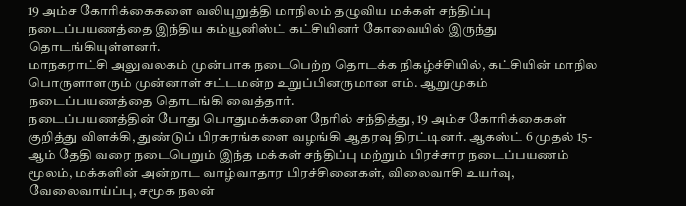19 அம்ச கோரிக்கைகளை வலியுறுத்தி மாநிலம் தழுவிய மக்கள் சந்திப்பு நடைப்பயணத்தை இந்திய கம்யூனிஸ்ட் கட்சியினர் கோவையில் இருந்து தொடங்கியுள்ளனர்.
மாநகராட்சி அலுவலகம் முன்பாக நடைபெற்ற தொடக்க நிகழ்ச்சியில், கட்சியின் மாநில பொருளாளரும் முன்னாள் சட்டமன்ற உறுப்பினருமான எம். ஆறுமுகம் நடைப்பயணத்தை தொடங்கி வைத்தார்.
நடைப்பயணத்தின் போது பொதுமக்களை நேரில் சந்தித்து, 19 அம்ச கோரிக்கைகள் குறித்து விளக்கி, துண்டுப் பிரசுரங்களை வழங்கி ஆதரவு திரட்டினர். ஆகஸ்ட் 6 முதல் 15-ஆம் தேதி வரை நடைபெறும் இந்த மக்கள் சந்திப்பு மற்றும் பிரச்சார நடைப்பயணம் மூலம், மக்களின் அன்றாட வாழ்வாதார பிரச்சினைகள், விலைவாசி உயர்வு, வேலைவாய்ப்பு, சமூக நலன்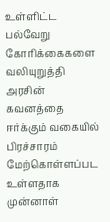உள்ளிட்ட பல்வேறு கோரிக்கைகளை வலியுறுத்தி அரசின் கவனத்தை ஈர்க்கும் வகையில் பிரச்சாரம் மேற்கொள்ளப்பட உள்ளதாக முன்னாள்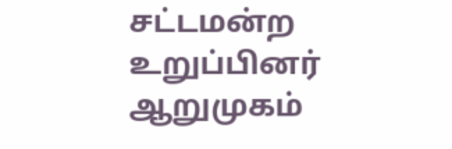சட்டமன்ற உறுப்பினர் ஆறுமுகம்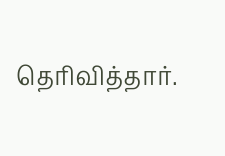தெரிவித்தார்.